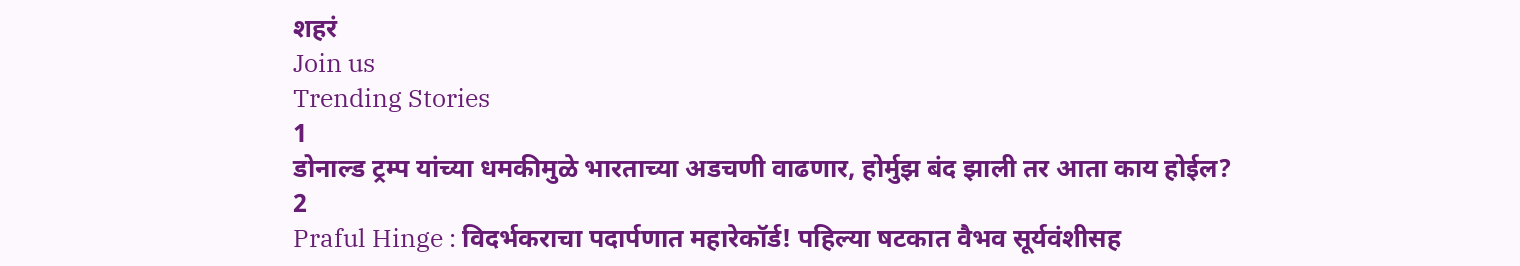शहरं
Join us
Trending Stories
1
डोनाल्ड ट्रम्प यांच्या धमकीमुळे भारताच्या अडचणी वाढणार, होर्मुझ बंद झाली तर आता काय होईल?
2
Praful Hinge : विदर्भकराचा पदार्पणात महारेकॉर्ड! पहिल्या षटकात वैभव सूर्यवंशीसह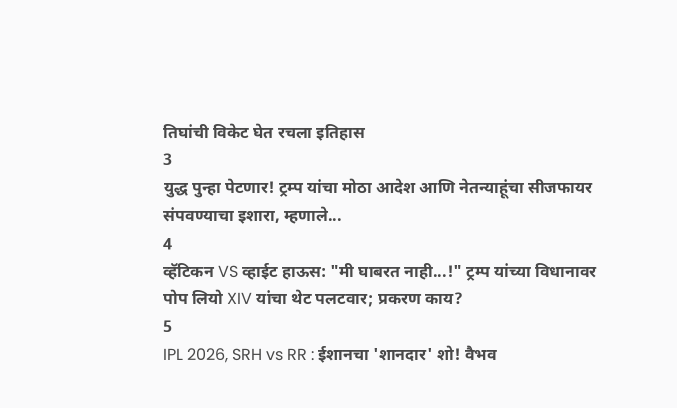तिघांची विकेट घेत रचला इतिहास
3
युद्ध पुन्हा पेटणार! ट्रम्प यांचा मोठा आदेश आणि नेतन्याहूंचा सीजफायर संपवण्याचा इशारा, म्हणाले...
4
व्हॅटिकन VS व्हाईट हाऊस: "मी घाबरत नाही...!" ट्रम्प यांच्या विधानावर पोप लियो XIV यांचा थेट पलटवार; प्रकरण काय?
5
IPL 2026, SRH vs RR : ईशानचा 'शानदार' शो! वैभव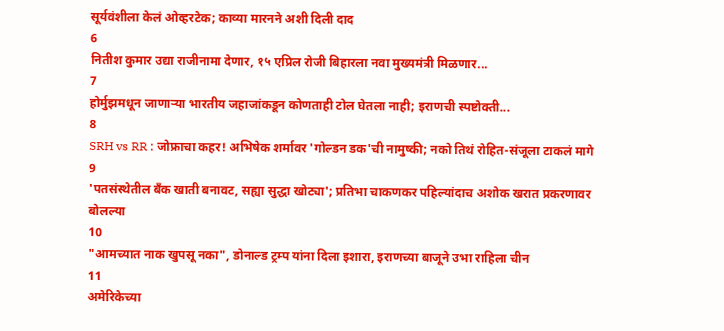सूर्यवंशीला केलं ओव्हरटेक; काव्या मारनने अशी दिली दाद
6
नितीश कुमार उद्या राजीनामा देणार, १५ एप्रिल रोजी बिहारला नवा मुख्यमंत्री मिळणार...
7
होर्मुझमधून जाणाऱ्या भारतीय जहाजांकडून कोणताही टोल घेतला नाही; इराणची स्पष्टोक्ती...
8
SRH vs RR : जोफ्राचा कहर! अभिषेक शर्मावर 'गोल्डन डक'ची नामुष्की; नको तिथं रोहित-संजूला टाकलं मागे
9
'पतसंस्थेतील बँक खाती बनावट, सह्या सुद्धा खोट्या'; प्रतिभा चाकणकर पहिल्यांदाच अशोक खरात प्रकरणावर बोलल्या
10
"आमच्यात नाक खुपसू नका", डोनाल्ड ट्रम्प यांना दिला इशारा, इराणच्या बाजूने उभा राहिला चीन
11
अमेरिकेच्या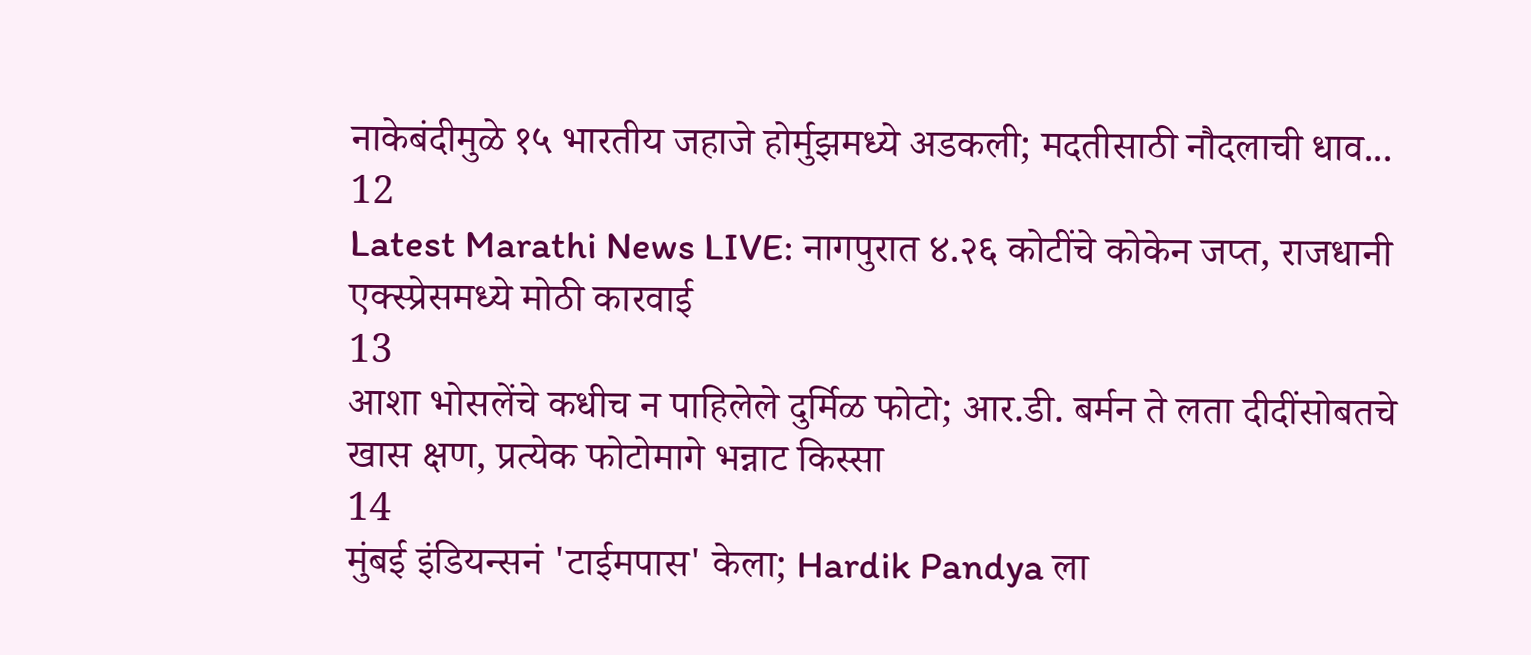नाकेबंदीमुळे १५ भारतीय जहाजे होर्मुझमध्ये अडकली; मदतीसाठी नौदलाची धाव...
12
Latest Marathi News LIVE: नागपुरात ४.२६ कोटींचे कोकेन जप्त, राजधानी एक्स्प्रेसमध्ये मोठी कारवाई
13
आशा भोसलेंचे कधीच न पाहिलेले दुर्मिळ फोटो; आर.डी. बर्मन ते लता दीदींसोबतचे खास क्षण, प्रत्येक फोटोमागे भन्नाट किस्सा
14
मुंबई इंडियन्सनं 'टाईमपास' केला; Hardik Pandya ला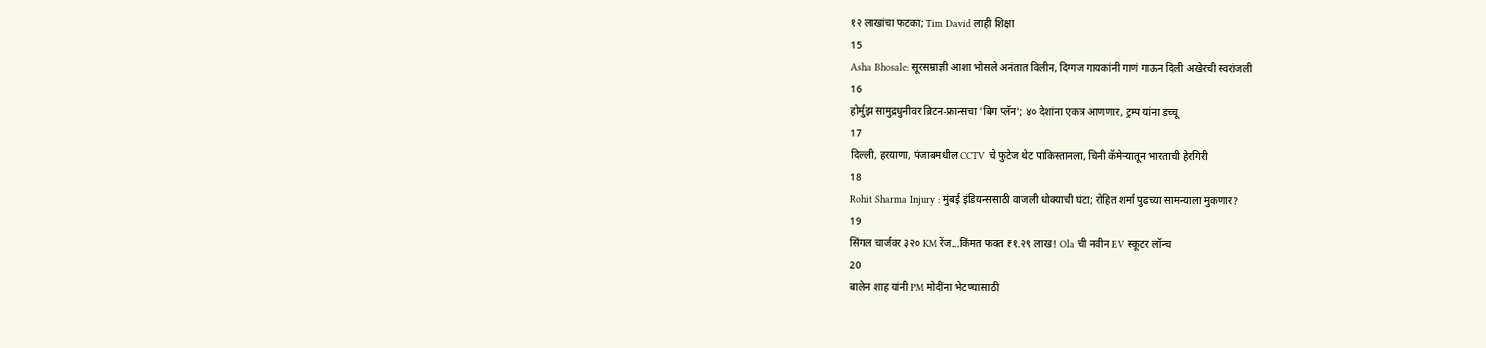१२ लाखांचा फटका; Tim David लाही शिक्षा
15
Asha Bhosale: सूरसम्राज्ञी आशा भोसले अनंतात विलीन, दिग्गज गायकांनी गाणं गाऊन दिली अखेरची स्वरांजली
16
होर्मुझ सामुद्रधुनीवर ब्रिटन-फ्रान्सचा 'बिग प्लॅन'; ४० देशांना एकत्र आणणार, ट्रम्प यांना डच्चू
17
दिल्ली, हरयाणा, पंजाबमधील CCTV चे फुटेज थेट पाकिस्तानला, चिनी कॅमेऱ्यातून भारताची हेरगिरी
18
Rohit Sharma Injury : मुंबई इंडियन्ससाठी वाजली धोक्याची घंटा; रोहित शर्मा पुढच्या सामन्याला मुकणार?
19
सिंगल चार्जवर ३२० KM रेंज...किंमत फक्त ₹१.२९ लाख! Ola ची नवीन EV स्कूटर लॉन्च
20
बालेन शाह यांनी PM मोदींना भेटण्यासाठी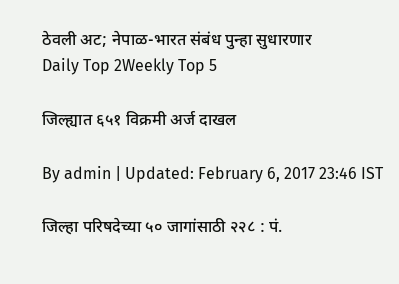ठेवली अट; नेपाळ-भारत संबंध पुन्हा सुधारणार
Daily Top 2Weekly Top 5

जिल्ह्यात ६५१ विक्रमी अर्ज दाखल

By admin | Updated: February 6, 2017 23:46 IST

जिल्हा परिषदेच्या ५० जागांसाठी २२८ : पं.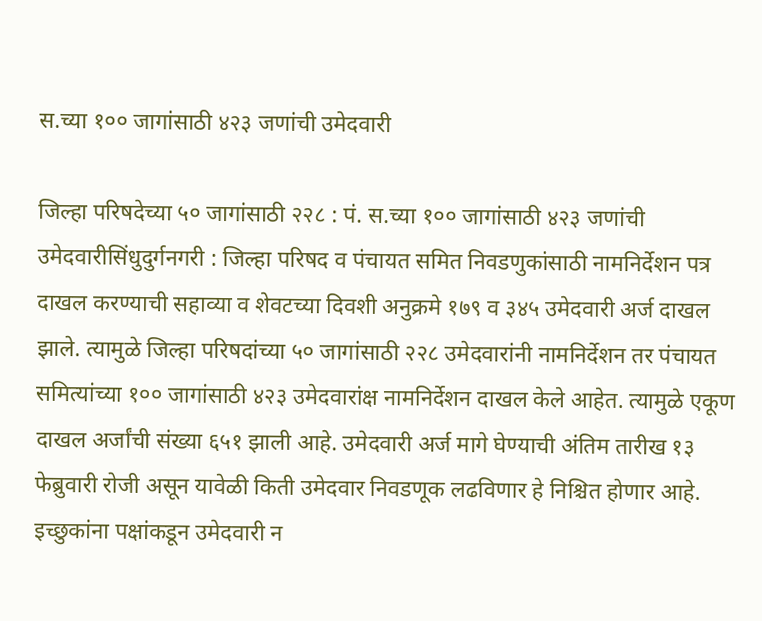स.च्या १०० जागांसाठी ४२३ जणांची उमेदवारी

जिल्हा परिषदेच्या ५० जागांसाठी २२८ : पं. स.च्या १०० जागांसाठी ४२३ जणांची उमेदवारीसिंधुदुर्गनगरी : जिल्हा परिषद व पंचायत समित निवडणुकांसाठी नामनिर्देशन पत्र दाखल करण्याची सहाव्या व शेवटच्या दिवशी अनुक्रमे १७९ व ३४५ उमेदवारी अर्ज दाखल झाले. त्यामुळे जिल्हा परिषदांच्या ५० जागांसाठी २२८ उमेदवारांनी नामनिर्देशन तर पंचायत समित्यांच्या १०० जागांसाठी ४२३ उमेदवारांक्ष नामनिर्देशन दाखल केले आहेत. त्यामुळे एकूण दाखल अर्जांची संख्या ६५१ झाली आहे. उमेदवारी अर्ज मागे घेण्याची अंतिम तारीख १३ फेब्रुवारी रोजी असून यावेळी किती उमेदवार निवडणूक लढविणार हे निश्चित होणार आहे. इच्छुकांना पक्षांकडून उमेदवारी न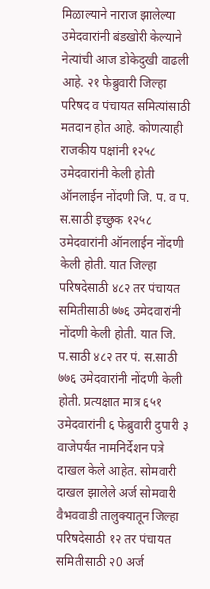मिळाल्याने नाराज झालेल्या उमेदवारांनी बंडखोरी केल्याने नेत्यांची आज डोकेदुखी वाढली आहे. २१ फेब्रुवारी जिल्हा परिषद व पंचायत समित्यांसाठी मतदान होत आहे. कोणत्याही राजकीय पक्षांनी १२५८ उमेदवारांनी केली होती ऑनलाईन नोंदणी जि. प. व प. स.साठी इच्छुक १२५८ उमेदवारांनी ऑनलाईन नोंदणी केली होती. यात जिल्हा परिषदेसाठी ४८२ तर पंचायत समितीसाठी ७७६ उमेदवारांनी नोंदणी केली होती. यात जि. प.साठी ४८२ तर पं. स.साठी ७७६ उमेदवारांनी नोंदणी केली होती. प्रत्यक्षात मात्र ६५१ उमेदवारांनी ६ फेब्रुवारी दुपारी ३ वाजेपर्यंत नामनिर्देशन पत्रे दाखल केले आहेत. सोमवारी दाखल झालेले अर्ज सोमवारी वैभववाडी तालुक्यातून जिल्हा परिषदेसाठी १२ तर पंचायत समितीसाठी २0 अर्ज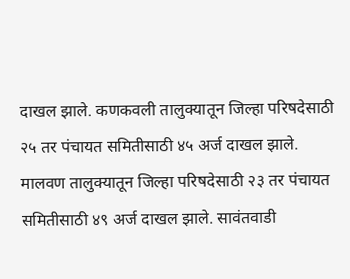दाखल झाले. कणकवली तालुक्यातून जिल्हा परिषदेसाठी २५ तर पंचायत समितीसाठी ४५ अर्ज दाखल झाले. मालवण तालुक्यातून जिल्हा परिषदेसाठी २३ तर पंचायत समितीसाठी ४९ अर्ज दाखल झाले. सावंतवाडी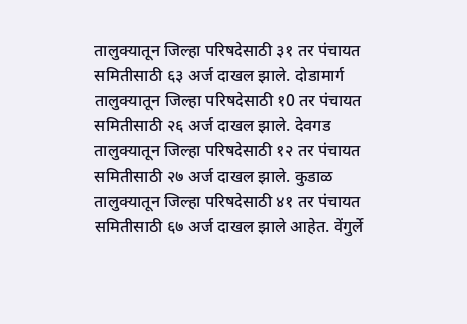तालुक्यातून जिल्हा परिषदेसाठी ३१ तर पंचायत समितीसाठी ६३ अर्ज दाखल झाले. दोडामार्ग तालुक्यातून जिल्हा परिषदेसाठी १0 तर पंचायत समितीसाठी २६ अर्ज दाखल झाले. देवगड तालुक्यातून जिल्हा परिषदेसाठी १२ तर पंचायत समितीसाठी २७ अर्ज दाखल झाले. कुडाळ तालुक्यातून जिल्हा परिषदेसाठी ४१ तर पंचायत समितीसाठी ६७ अर्ज दाखल झाले आहेत. वेंगुर्ले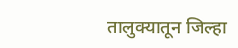तालुक्यातून जिल्हा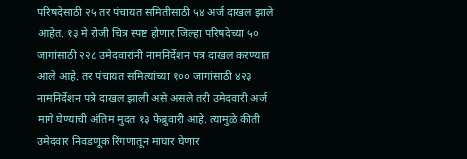परिषदेसाठी २५ तर पंचायत समितीसाठी ५४ अर्ज दाखल झाले आहेत. १३ मे रोजी चित्र स्पष्ट होणार जिल्हा परिषदेच्या ५० जागांसाठी २२८ उमेदवारांनी नामनिर्देशन पत्र दाखल करण्यात आले आहे. तर पंचायत समित्यांच्या १०० जागांसाठी ४२३ नामनिर्देशन पत्रे दाखल झाली असे असले तरी उमेदवारी अर्ज मागे घेण्याची अंतिम मुदत १३ फेब्रुवारी आहे. त्यामुळे कीती उमेदवार निवडणूक रिंगणातून माघार घेणार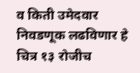व किती उमेदवार निवडणूक लढविणार हे चित्र १३ रोजीच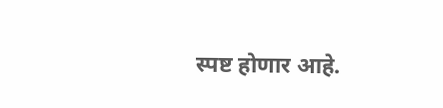स्पष्ट होणार आहे.